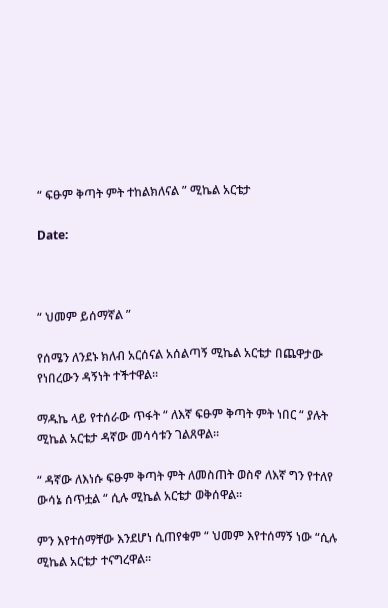“ ፍፁም ቅጣት ምት ተከልክለናል ” ሚኬል አርቴታ

Date:



“ ህመም ይሰማኛል ”

የሰሜን ለንደኑ ክለብ አርሰናል አሰልጣኝ ሚኬል አርቴታ በጨዋታው የነበረውን ዳኝነት ተችተዋል።

ማዱኬ ላይ የተሰራው ጥፋት “ ለእኛ ፍፁም ቅጣት ምት ነበር “ ያሉት ሚኬል አርቴታ ዳኛው መሳሳቱን ገልጸዋል።

“ ዳኛው ለእነሱ ፍፁም ቅጣት ምት ለመስጠት ወስኖ ለእኛ ግን የተለየ ውሳኔ ሰጥቷል “ ሲሉ ሚኬል አርቴታ ወቅሰዋል።

ምን እየተሰማቸው እንደሆነ ሲጠየቁም “ ህመም እየተሰማኝ ነው “ሲሉ ሚኬል አርቴታ ተናግረዋል።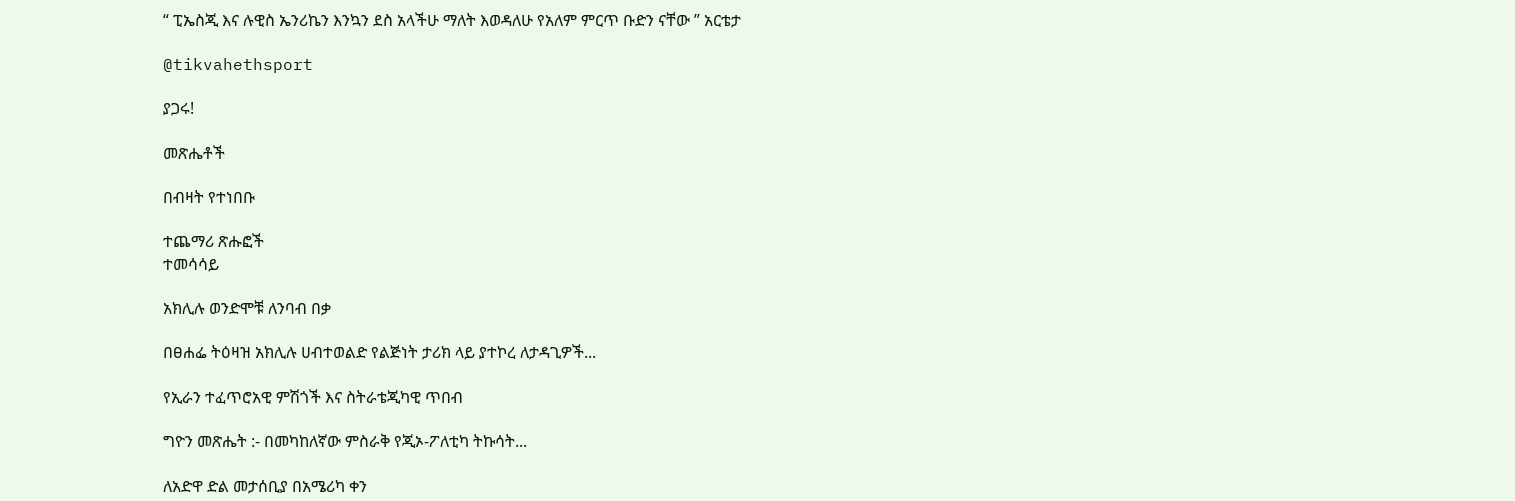“ ፒኤስጂ እና ሉዊስ ኤንሪኬን እንኳን ደስ አላችሁ ማለት እወዳለሁ የአለም ምርጥ ቡድን ናቸው ” አርቴታ

@tikvahethsport

ያጋሩ!

መጽሔቶች

በብዛት የተነበቡ

ተጨማሪ ጽሑፎች
ተመሳሳይ

አክሊሉ ወንድሞቹ ለንባብ በቃ

በፀሐፌ ትዕዛዝ አክሊሉ ሀብተወልድ የልጅነት ታሪክ ላይ ያተኮረ ለታዳጊዎች...

የኢራን ተፈጥሮአዊ ምሽጎች እና ስትራቴጂካዊ ጥበብ

ግዮን መጽሔት :- በመካከለኛው ምስራቅ የጂኦ-ፖለቲካ ትኩሳት...

ለአድዋ ድል መታሰቢያ በአሜሪካ ቀን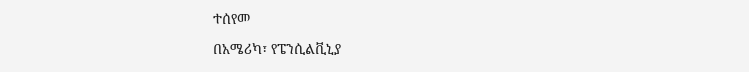ተሰየመ

በአሜሪካ፣ የፔንሲልቪኒያ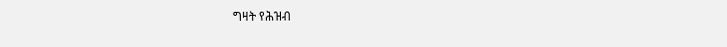ግዛት የሕዝብ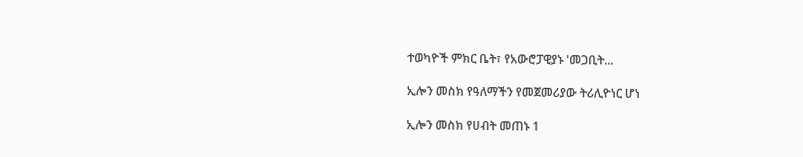ተወካዮች ምክር ቤት፣ የአውሮፓዊያኑ 'መጋቢት...

ኢሎን መስክ የዓለማችን የመጀመሪያው ትሪሊዮነር ሆነ

ኢሎን መስክ የሀብት መጠኑ 1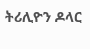ትሪሊዮን ዶላር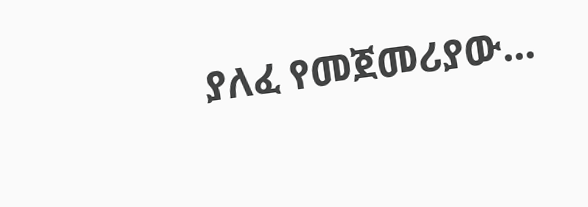ያለፈ የመጀመሪያው...